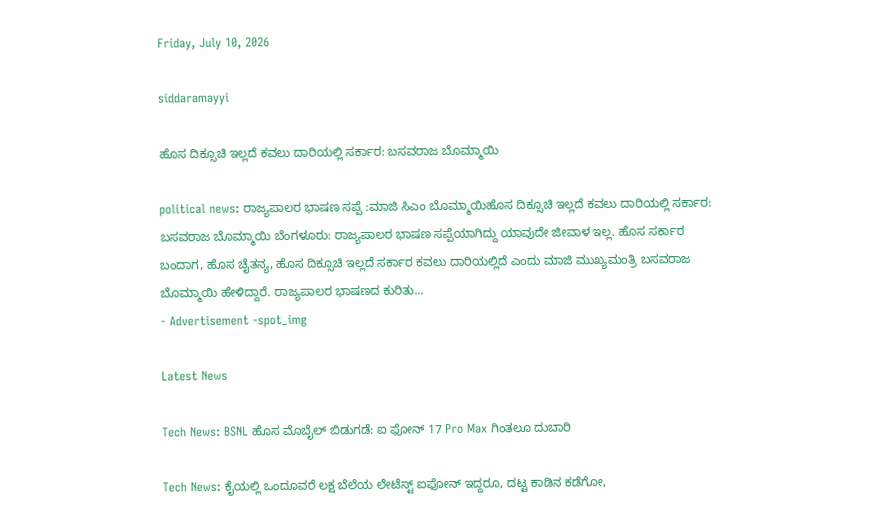Friday, July 10, 2026

siddaramayyi

ಹೊಸ ದಿಕ್ಸೂಚಿ ಇಲ್ಲದೆ ಕವಲು ದಾರಿಯಲ್ಲಿ ಸರ್ಕಾರ: ಬಸವರಾಜ ಬೊಮ್ಮಾಯಿ

political news: ರಾಜ್ಯಪಾಲರ ಭಾಷಣ ಸಪ್ಪೆ :ಮಾಜಿ ಸಿಎಂ ಬೊಮ್ಮಾಯಿಹೊಸ ದಿಕ್ಸೂಚಿ ಇಲ್ಲದೆ ಕವಲು ದಾರಿಯಲ್ಲಿ ಸರ್ಕಾರ: ಬಸವರಾಜ ಬೊಮ್ಮಾಯಿ ಬೆಂಗಳೂರು: ರಾಜ್ಯಪಾಲರ ಭಾಷಣ ಸಪ್ಪೆಯಾಗಿದ್ದು ಯಾವುದೇ ಜೀವಾಳ ಇಲ್ಲ. ಹೊಸ ಸರ್ಕಾರ ಬಂದಾಗ, ಹೊಸ ಚೈತನ್ಯ, ಹೊಸ ದಿಕ್ಸೂಚಿ ಇಲ್ಲದೆ ಸರ್ಕಾರ ಕವಲು ದಾರಿಯಲ್ಲಿದೆ ಎಂದು ಮಾಜಿ ಮುಖ್ಯಮಂತ್ರಿ ಬಸವರಾಜ ಬೊಮ್ಮಾಯಿ ಹೇಳಿದ್ದಾರೆ. ರಾಜ್ಯಪಾಲರ ಭಾಷಣದ ಕುರಿತು...
- Advertisement -spot_img

Latest News

Tech News: BSNL ಹೊಸ ಮೊಬೈಲ್‌ ಬಿಡುಗಡೆ: ಐ ಫೋನ್ 17 Pro Max ಗಿಂತಲೂ ದುಬಾರಿ

Tech News: ಕೈಯಲ್ಲಿ ಒಂದೂವರೆ ಲಕ್ಷ ಬೆಲೆಯ ಲೇಟೆಸ್ಟ್ ಐಫೋನ್ ಇದ್ದರೂ, ದಟ್ಟ ಕಾಡಿನ ಕಡೆಗೋ,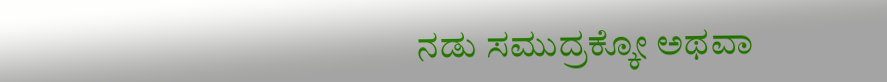ನಡು ಸಮುದ್ರಕ್ಕೋ ಅಥವಾ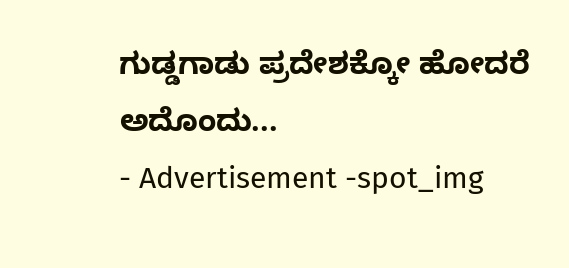ಗುಡ್ಡಗಾಡು ಪ್ರದೇಶಕ್ಕೋ ಹೋದರೆ ಅದೊಂದು...
- Advertisement -spot_img